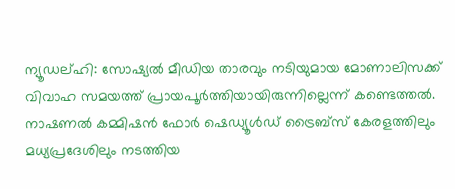ന്യൂഡല്ഹി: സോഷ്യൽ മീഡിയ താരവും നടിയുമായ മോണാലിസക്ക് വിവാഹ സമയത്ത് പ്രായപൂർത്തിയായിരുന്നില്ലെന്ന് കണ്ടെത്തൽ. നാഷണൽ കമ്മിഷൻ ഫോർ ഷെഡ്യൂൾഡ് ട്രൈബ്സ് കേരളത്തിലും മധ്യപ്രദേശിലും നടത്തിയ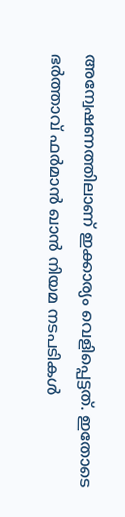അന്വേഷണത്തിലാണ് ഇക്കാര്യം വെളിപ്പെട്ടത്. ഇതോടെ ഭർത്താവ് ഫർമാൻ ഖാൻ നിയമ നടപടികൾ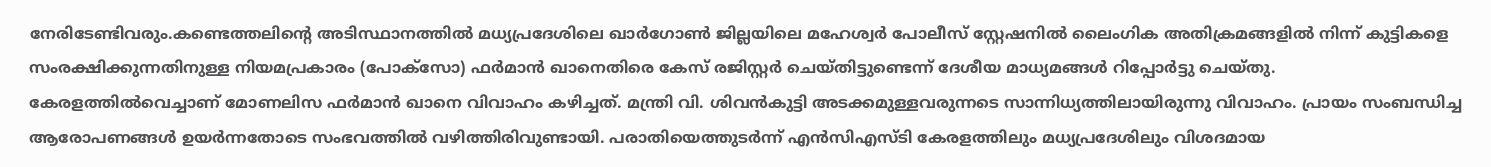നേരിടേണ്ടിവരും.കണ്ടെത്തലിന്റെ അടിസ്ഥാനത്തിൽ മധ്യപ്രദേശിലെ ഖാർഗോൺ ജില്ലയിലെ മഹേശ്വർ പോലീസ് സ്റ്റേഷനിൽ ലൈംഗിക അതിക്രമങ്ങളിൽ നിന്ന് കുട്ടികളെ സംരക്ഷിക്കുന്നതിനുള്ള നിയമപ്രകാരം (പോക്സോ) ഫർമാൻ ഖാനെതിരെ കേസ് രജിസ്റ്റർ ചെയ്തിട്ടുണ്ടെന്ന് ദേശീയ മാധ്യമങ്ങൾ റിപ്പോർട്ടു ചെയ്തു.
കേരളത്തിൽവെച്ചാണ് മോണലിസ ഫർമാൻ ഖാനെ വിവാഹം കഴിച്ചത്. മന്ത്രി വി. ശിവൻകുട്ടി അടക്കമുള്ളവരുന്നടെ സാന്നിധ്യത്തിലായിരുന്നു വിവാഹം. പ്രായം സംബന്ധിച്ച ആരോപണങ്ങൾ ഉയർന്നതോടെ സംഭവത്തിൽ വഴിത്തിരിവുണ്ടായി. പരാതിയെത്തുടർന്ന് എൻസിഎസ്ടി കേരളത്തിലും മധ്യപ്രദേശിലും വിശദമായ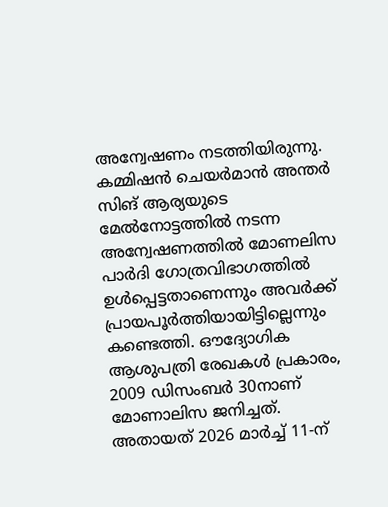അന്വേഷണം നടത്തിയിരുന്നു. കമ്മിഷൻ ചെയർമാൻ അന്തർ സിങ് ആര്യയുടെ മേൽനോട്ടത്തിൽ നടന്ന അന്വേഷണത്തിൽ മോണലിസ പാർദി ഗോത്രവിഭാഗത്തിൽ ഉൾപ്പെട്ടതാണെന്നും അവർക്ക് പ്രായപൂർത്തിയായിട്ടില്ലെന്നും കണ്ടെത്തി. ഔദ്യോഗിക ആശുപത്രി രേഖകൾ പ്രകാരം, 2009 ഡിസംബർ 30നാണ് മോണാലിസ ജനിച്ചത്.
അതായത് 2026 മാർച്ച് 11-ന്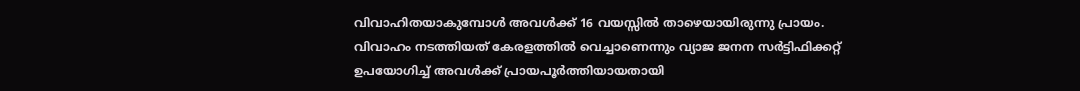വിവാഹിതയാകുമ്പോൾ അവൾക്ക് 16 വയസ്സിൽ താഴെയായിരുന്നു പ്രായം. വിവാഹം നടത്തിയത് കേരളത്തിൽ വെച്ചാണെന്നും വ്യാജ ജനന സർട്ടിഫിക്കറ്റ് ഉപയോഗിച്ച് അവൾക്ക് പ്രായപൂർത്തിയായതായി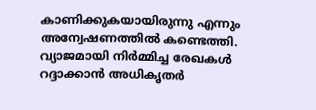കാണിക്കുകയായിരുന്നു എന്നും അന്വേഷണത്തിൽ കണ്ടെത്തി. വ്യാജമായി നിർമ്മിച്ച രേഖകൾ റദ്ദാക്കാൻ അധികൃതർ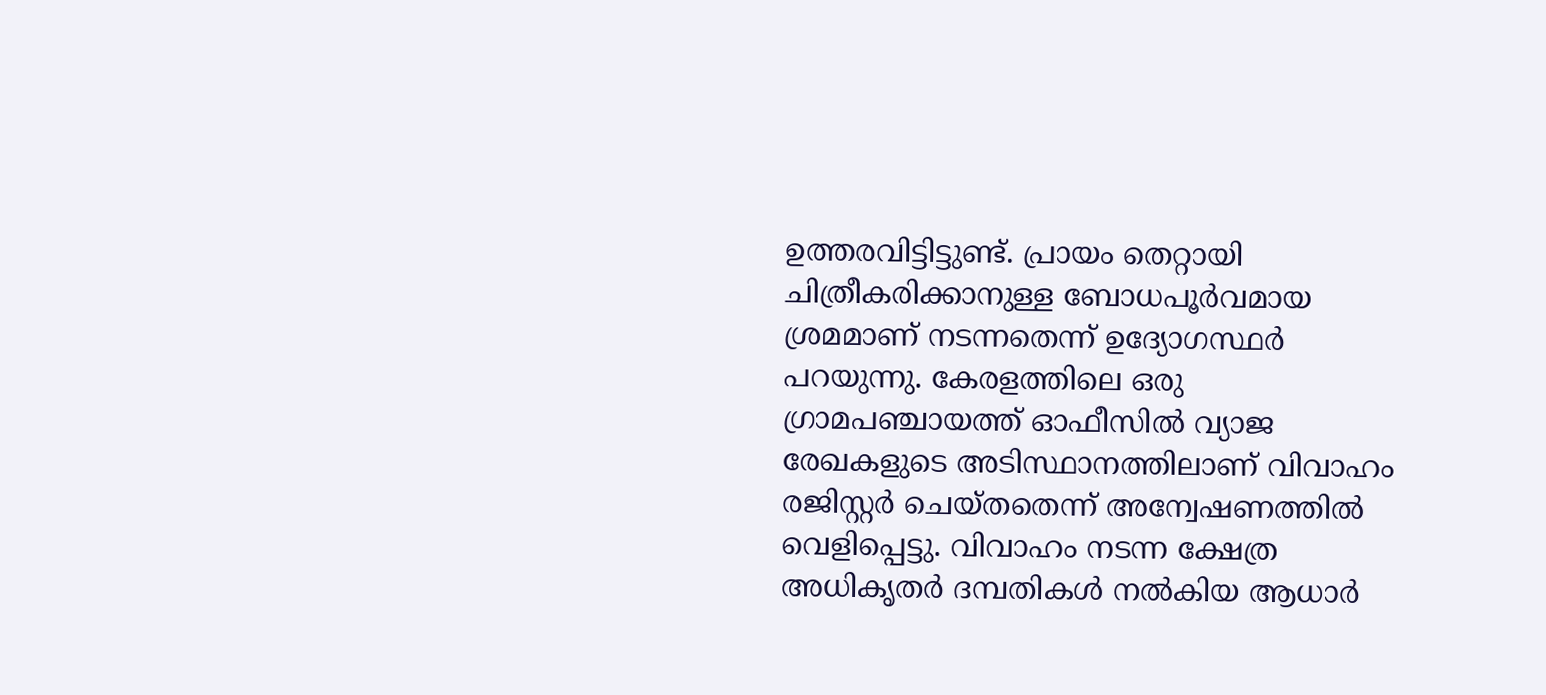ഉത്തരവിട്ടിട്ടുണ്ട്. പ്രായം തെറ്റായി ചിത്രീകരിക്കാനുള്ള ബോധപൂർവമായ ശ്രമമാണ് നടന്നതെന്ന് ഉദ്യോഗസ്ഥർ പറയുന്നു. കേരളത്തിലെ ഒരു ഗ്രാമപഞ്ചായത്ത് ഓഫീസിൽ വ്യാജ രേഖകളുടെ അടിസ്ഥാനത്തിലാണ് വിവാഹം രജിസ്റ്റർ ചെയ്തതെന്ന് അന്വേഷണത്തിൽ വെളിപ്പെട്ടു. വിവാഹം നടന്ന ക്ഷേത്ര അധികൃതർ ദമ്പതികൾ നൽകിയ ആധാർ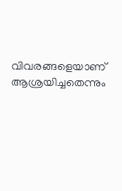വിവരങ്ങളെയാണ് ആശ്രയിച്ചതെന്നും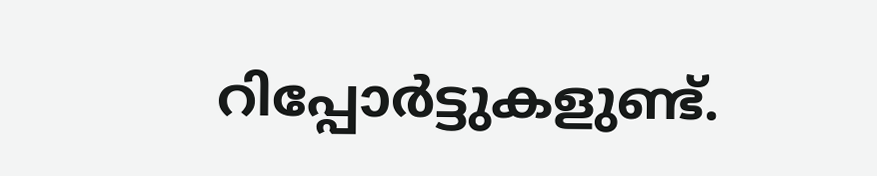റിപ്പോർട്ടുകളുണ്ട്.